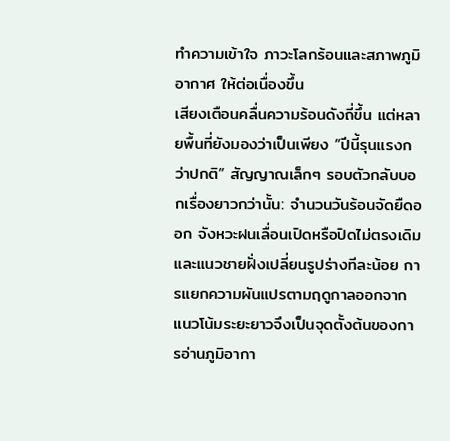ทำความเข้าใจ ภาวะโลกร้อนและสภาพภูมิอากาศ ให้ต่อเนื่องขึ้น
เสียงเตือนคลื่นความร้อนดังถี่ขึ้น แต่หลายพื้นที่ยังมองว่าเป็นเพียง “ปีนี้รุนแรงกว่าปกติ” สัญญาณเล็กๆ รอบตัวกลับบอกเรื่องยาวกว่านั้น: จำนวนวันร้อนจัดยืดออก จังหวะฝนเลื่อนเปิดหรือปิดไม่ตรงเดิม และแนวชายฝั่งเปลี่ยนรูปร่างทีละน้อย การแยกความผันแปรตามฤดูกาลออกจากแนวโน้มระยะยาวจึงเป็นจุดตั้งต้นของการอ่านภูมิอากา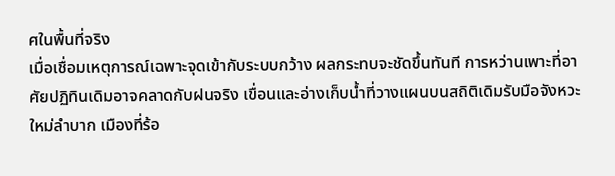ศในพื้นที่จริง
เมื่อเชื่อมเหตุการณ์เฉพาะจุดเข้ากับระบบกว้าง ผลกระทบจะชัดขึ้นทันที การหว่านเพาะที่อาศัยปฏิทินเดิมอาจคลาดกับฝนจริง เขื่อนและอ่างเก็บน้ำที่วางแผนบนสถิติเดิมรับมือจังหวะใหม่ลำบาก เมืองที่ร้อ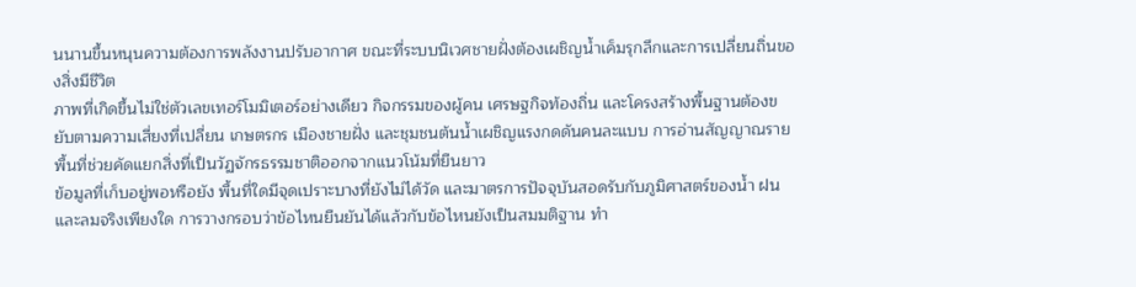นนานขึ้นหนุนความต้องการพลังงานปรับอากาศ ขณะที่ระบบนิเวศชายฝั่งต้องเผชิญน้ำเค็มรุกลึกและการเปลี่ยนถิ่นของสิ่งมีชีวิต
ภาพที่เกิดขึ้นไม่ใช่ตัวเลขเทอร์โมมิเตอร์อย่างเดียว กิจกรรมของผู้คน เศรษฐกิจท้องถิ่น และโครงสร้างพื้นฐานต้องขยับตามความเสี่ยงที่เปลี่ยน เกษตรกร เมืองชายฝั่ง และชุมชนต้นน้ำเผชิญแรงกดดันคนละแบบ การอ่านสัญญาณรายพื้นที่ช่วยคัดแยกสิ่งที่เป็นวัฏจักรธรรมชาติออกจากแนวโน้มที่ยืนยาว
ข้อมูลที่เก็บอยู่พอหรือยัง พื้นที่ใดมีจุดเปราะบางที่ยังไม่ได้วัด และมาตรการปัจจุบันสอดรับกับภูมิศาสตร์ของน้ำ ฝน และลมจริงเพียงใด การวางกรอบว่าข้อไหนยืนยันได้แล้วกับข้อไหนยังเป็นสมมติฐาน ทำ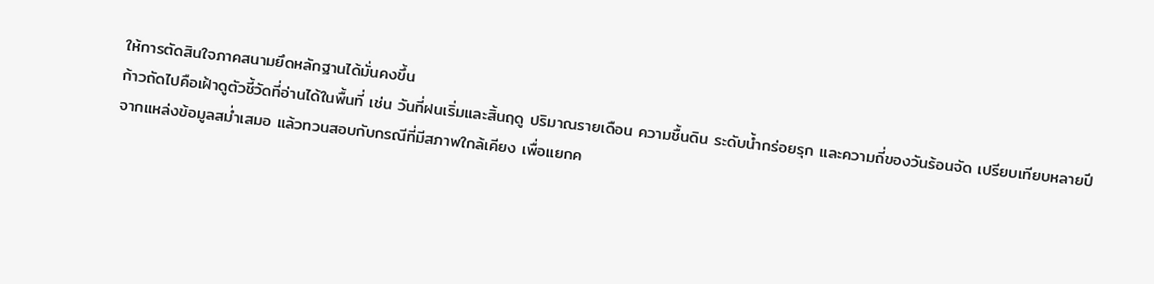ให้การตัดสินใจภาคสนามยึดหลักฐานได้มั่นคงขึ้น
ก้าวถัดไปคือเฝ้าดูตัวชี้วัดที่อ่านได้ในพื้นที่ เช่น วันที่ฝนเริ่มและสิ้นฤดู ปริมาณรายเดือน ความชื้นดิน ระดับน้ำกร่อยรุก และความถี่ของวันร้อนจัด เปรียบเทียบหลายปีจากแหล่งข้อมูลสม่ำเสมอ แล้วทวนสอบกับกรณีที่มีสภาพใกล้เคียง เพื่อแยกค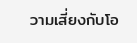วามเสี่ยงกับโอ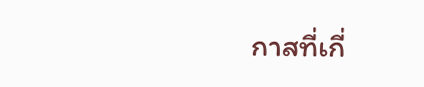กาสที่เกี่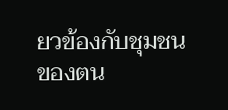ยวข้องกับชุมชนของตน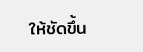ให้ชัดขึ้น